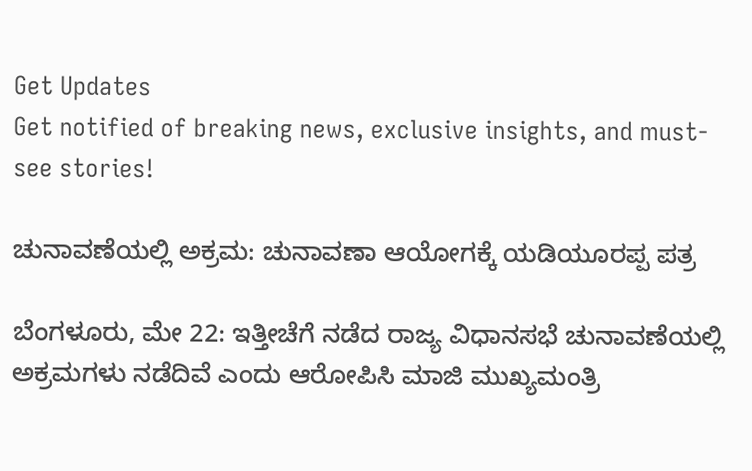Get Updates
Get notified of breaking news, exclusive insights, and must-see stories!

ಚುನಾವಣೆಯಲ್ಲಿ ಅಕ್ರಮ: ಚುನಾವಣಾ ಆಯೋಗಕ್ಕೆ ಯಡಿಯೂರಪ್ಪ ಪತ್ರ

ಬೆಂಗಳೂರು, ಮೇ 22: ಇತ್ತೀಚೆಗೆ ನಡೆದ ರಾಜ್ಯ ವಿಧಾನಸಭೆ ಚುನಾವಣೆಯಲ್ಲಿ ಅಕ್ರಮಗಳು ನಡೆದಿವೆ ಎಂದು ಆರೋಪಿಸಿ ಮಾಜಿ ಮುಖ್ಯಮಂತ್ರಿ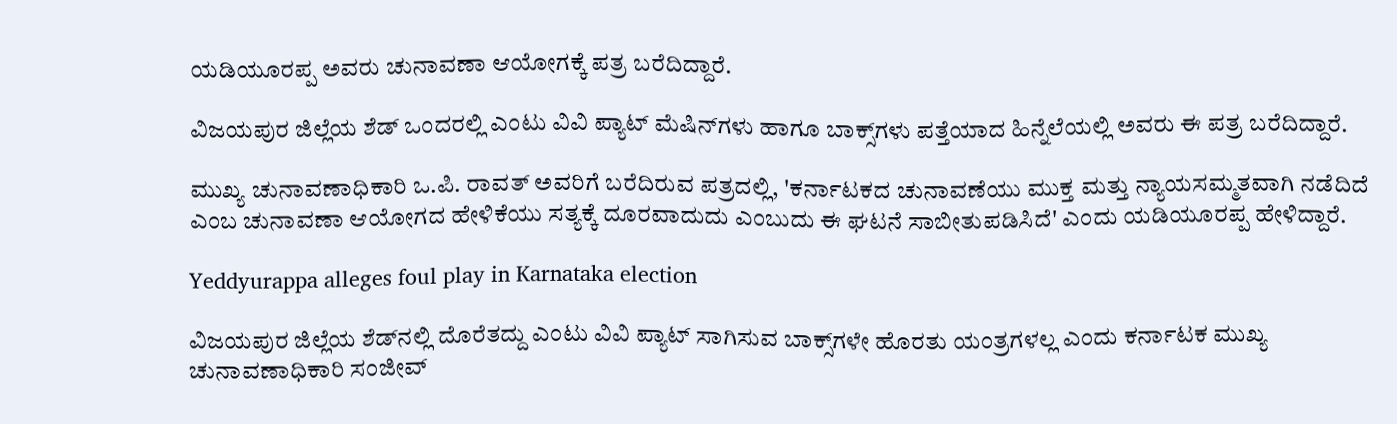ಯಡಿಯೂರಪ್ಪ ಅವರು ಚುನಾವಣಾ ಆಯೋಗಕ್ಕೆ ಪತ್ರ ಬರೆದಿದ್ದಾರೆ.

ವಿಜಯಪುರ ಜಿಲ್ಲೆಯ ಶೆಡ್ ಒಂದರಲ್ಲಿ ಎಂಟು ವಿವಿ ಪ್ಯಾಟ್ ಮೆಷಿನ್‌ಗಳು ಹಾಗೂ ಬಾಕ್ಸ್‌ಗಳು ಪತ್ತೆಯಾದ ಹಿನ್ನೆಲೆಯಲ್ಲಿ ಅವರು ಈ ಪತ್ರ ಬರೆದಿದ್ದಾರೆ.

ಮುಖ್ಯ ಚುನಾವಣಾಧಿಕಾರಿ ಒ.ಪಿ. ರಾವತ್ ಅವರಿಗೆ ಬರೆದಿರುವ ಪತ್ರದಲ್ಲಿ, 'ಕರ್ನಾಟಕದ ಚುನಾವಣೆಯು ಮುಕ್ತ ಮತ್ತು ನ್ಯಾಯಸಮ್ಮತವಾಗಿ ನಡೆದಿದೆ ಎಂಬ ಚುನಾವಣಾ ಆಯೋಗದ ಹೇಳಿಕೆಯು ಸತ್ಯಕ್ಕೆ ದೂರವಾದುದು ಎಂಬುದು ಈ ಘಟನೆ ಸಾಬೀತುಪಡಿಸಿದೆ' ಎಂದು ಯಡಿಯೂರಪ್ಪ ಹೇಳಿದ್ದಾರೆ.

Yeddyurappa alleges foul play in Karnataka election

ವಿಜಯಪುರ ಜಿಲ್ಲೆಯ ಶೆಡ್‌ನಲ್ಲಿ ದೊರೆತದ್ದು ಎಂಟು ವಿವಿ ಪ್ಯಾಟ್ ಸಾಗಿಸುವ ಬಾಕ್ಸ್‌ಗಳೇ ಹೊರತು ಯಂತ್ರಗಳಲ್ಲ ಎಂದು ಕರ್ನಾಟಕ ಮುಖ್ಯ ಚುನಾವಣಾಧಿಕಾರಿ ಸಂಜೀವ್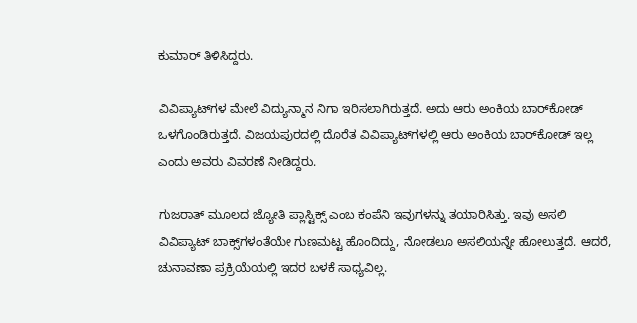ಕುಮಾರ್ ತಿಳಿಸಿದ್ದರು.

ವಿವಿಪ್ಯಾಟ್‌ಗಳ ಮೇಲೆ ವಿದ್ಯುನ್ಮಾನ ನಿಗಾ ಇರಿಸಲಾಗಿರುತ್ತದೆ. ಅದು ಆರು ಅಂಕಿಯ ಬಾರ್‌ಕೋಡ್‌ ಒಳಗೊಂಡಿರುತ್ತದೆ. ವಿಜಯಪುರದಲ್ಲಿ ದೊರೆತ ವಿವಿಪ್ಯಾಟ್‌ಗಳಲ್ಲಿ ಆರು ಅಂಕಿಯ ಬಾರ್‌ಕೋಡ್ ಇಲ್ಲ ಎಂದು ಅವರು ವಿವರಣೆ ನೀಡಿದ್ದರು.

ಗುಜರಾತ್ ಮೂಲದ ಜ್ಯೋತಿ ಪ್ಲಾಸ್ಟಿಕ್ಸ್ ಎಂಬ ಕಂಪೆನಿ ಇವುಗಳನ್ನು ತಯಾರಿಸಿತ್ತು. ಇವು ಅಸಲಿ ವಿವಿಪ್ಯಾಟ್‌ ಬಾಕ್ಸ್‌ಗಳಂತೆಯೇ ಗುಣಮಟ್ಟ ಹೊಂದಿದ್ದು, ನೋಡಲೂ ಅಸಲಿಯನ್ನೇ ಹೋಲುತ್ತದೆ. ಆದರೆ, ಚುನಾವಣಾ ಪ್ರಕ್ರಿಯೆಯಲ್ಲಿ ಇದರ ಬಳಕೆ ಸಾಧ್ಯವಿಲ್ಲ.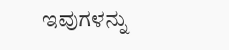ಇವುಗಳನ್ನು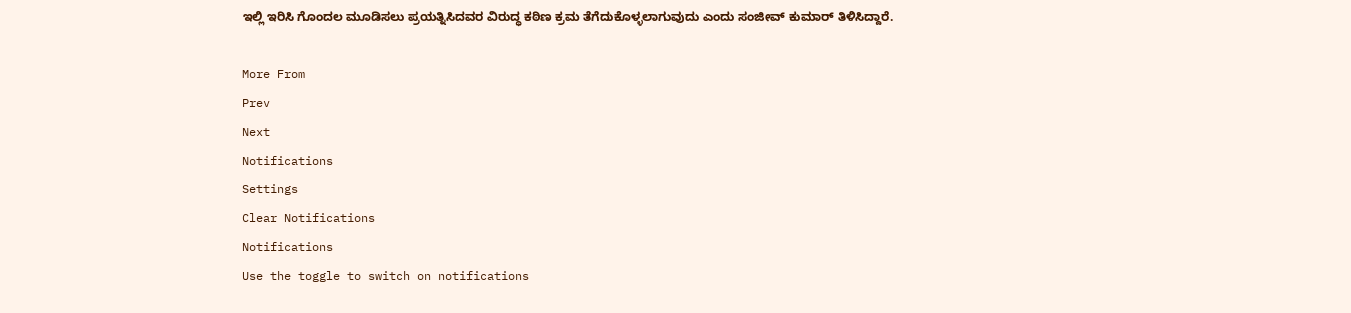ಇಲ್ಲಿ ಇರಿಸಿ ಗೊಂದಲ ಮೂಡಿಸಲು ಪ್ರಯತ್ನಿಸಿದವರ ವಿರುದ್ಧ ಕಠಿಣ ಕ್ರಮ ತೆಗೆದುಕೊಳ್ಳಲಾಗುವುದು ಎಂದು ಸಂಜೀವ್ ಕುಮಾರ್ ತಿಳಿಸಿದ್ದಾರೆ.

More From
Prev
Next
Notifications
Settings
Clear Notifications
Notifications
Use the toggle to switch on notifications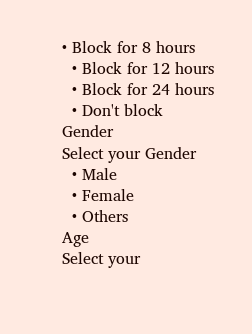• Block for 8 hours
  • Block for 12 hours
  • Block for 24 hours
  • Don't block
Gender
Select your Gender
  • Male
  • Female
  • Others
Age
Select your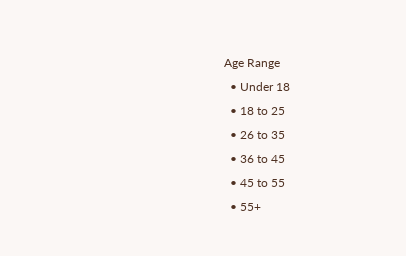Age Range
  • Under 18
  • 18 to 25
  • 26 to 35
  • 36 to 45
  • 45 to 55
  • 55+